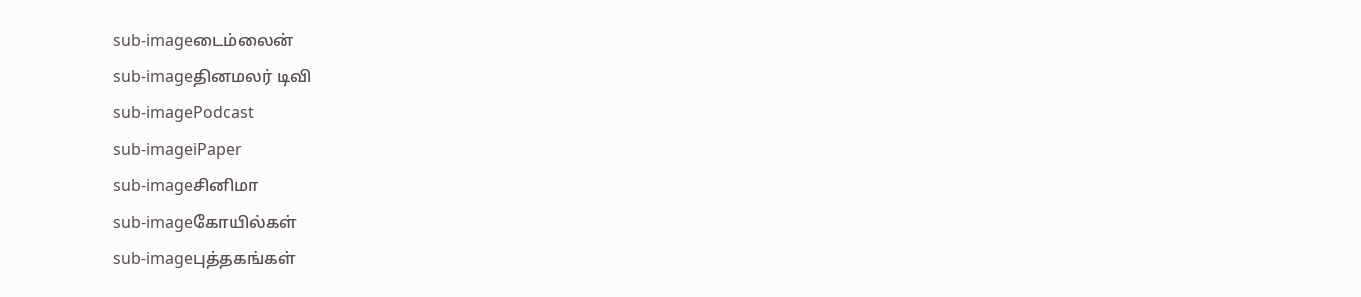sub-imageடைம்லைன்
sub-imageதினமலர் டிவி
sub-imagePodcast
sub-imageiPaper
sub-imageசினிமா
sub-imageகோயில்கள்
sub-imageபுத்தகங்கள்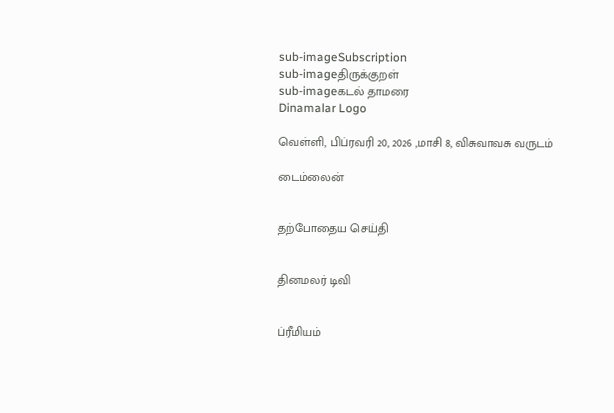sub-imageSubscription
sub-imageதிருக்குறள்
sub-imageகடல் தாமரை
Dinamalar Logo

வெள்ளி, பிப்ரவரி 20, 2026 ,மாசி 8, விசுவாவசு வருடம்

டைம்லைன்


தற்போதைய செய்தி


தினமலர் டிவி


ப்ரீமியம்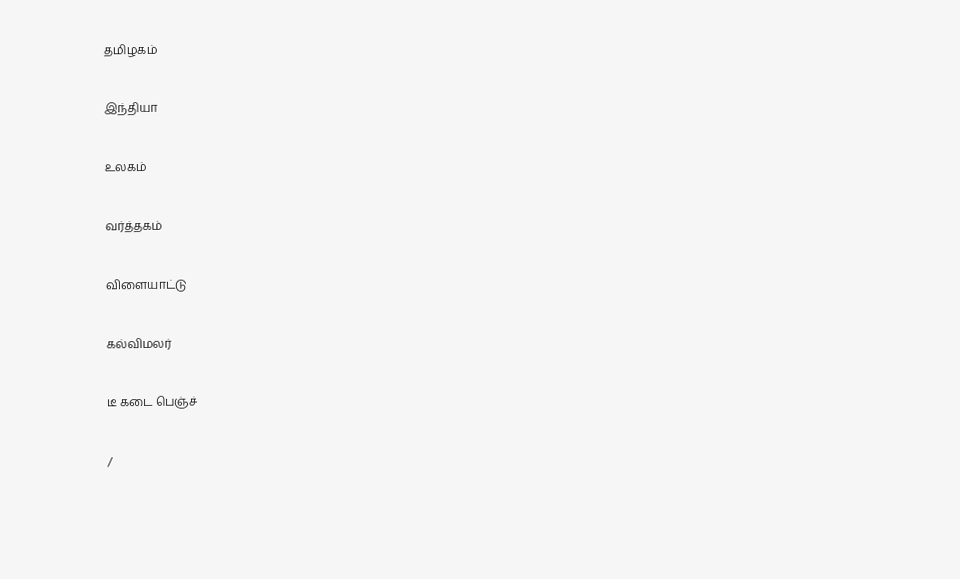தமிழகம்


இந்தியா


உலகம்


வர்த்தகம்


விளையாட்டு


கல்விமலர்


டீ கடை பெஞ்ச்


/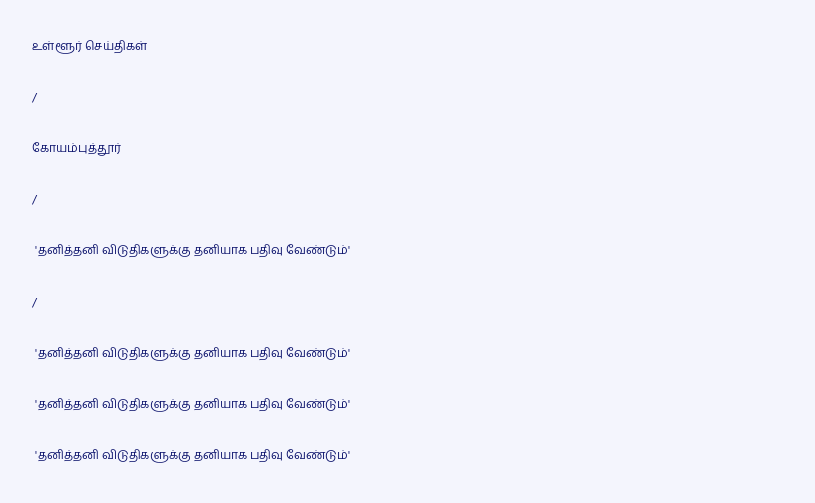உள்ளூர் செய்திகள்

/

கோயம்புத்தூர்

/

 'தனித்தனி விடுதிகளுக்கு தனியாக பதிவு வேண்டும்'

/

 'தனித்தனி விடுதிகளுக்கு தனியாக பதிவு வேண்டும்'

 'தனித்தனி விடுதிகளுக்கு தனியாக பதிவு வேண்டும்'

 'தனித்தனி விடுதிகளுக்கு தனியாக பதிவு வேண்டும்'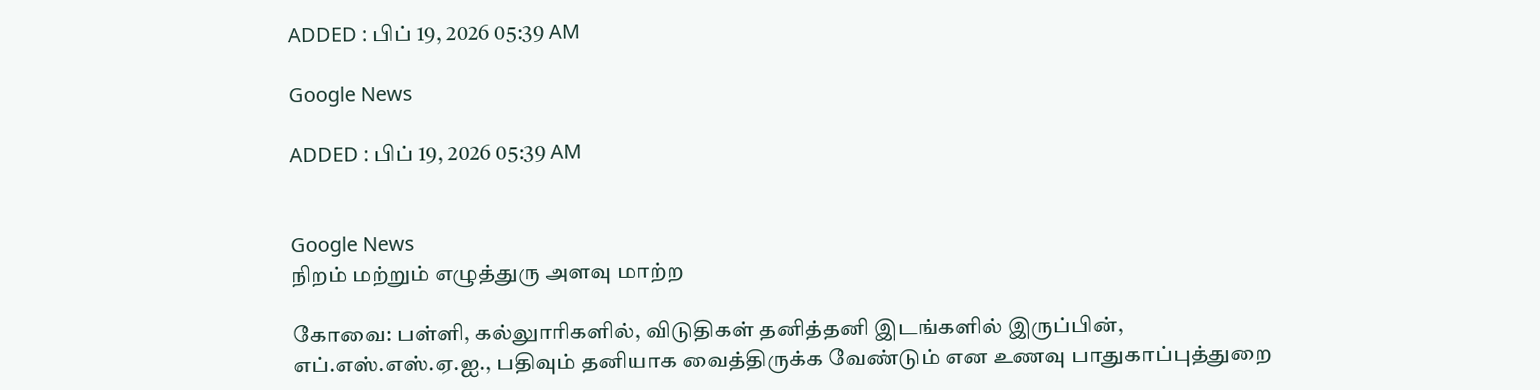ADDED : பிப் 19, 2026 05:39 AM

Google News

ADDED : பிப் 19, 2026 05:39 AM


Google News
நிறம் மற்றும் எழுத்துரு அளவு மாற்ற

கோவை: பள்ளி, கல்லுாரிகளில், விடுதிகள் தனித்தனி இடங்களில் இருப்பின், எப்.எஸ்.எஸ்.ஏ.ஐ., பதிவும் தனியாக வைத்திருக்க வேண்டும் என உணவு பாதுகாப்புத்துறை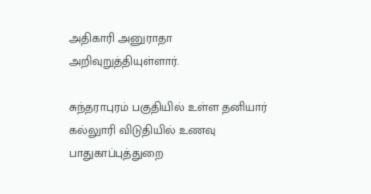அதிகாரி அனுராதா அறிவுறுத்தியுள்ளார்.

சுந்தராபுரம் பகுதியில் உள்ள தனியார் கல்லுாரி விடுதியில் உணவு பாதுகாப்புத்துறை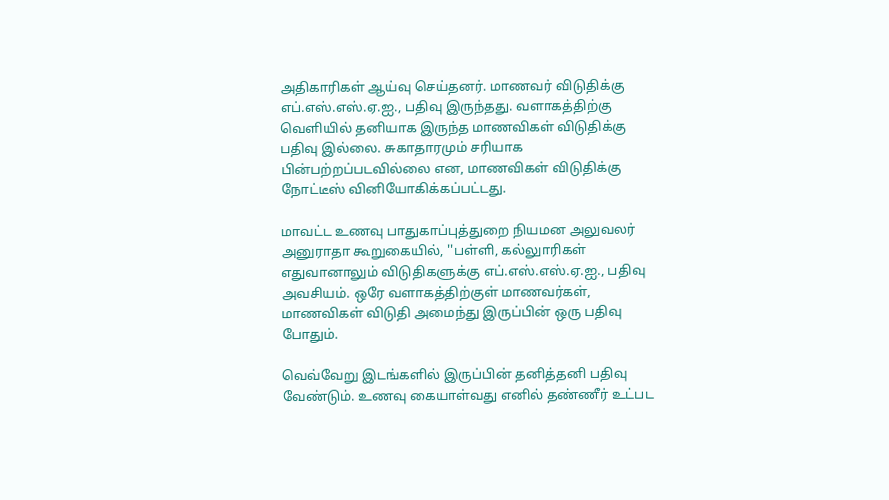அதிகாரிகள் ஆய்வு செய்தனர். மாணவர் விடுதிக்கு எப்.எஸ்.எஸ்.ஏ.ஐ., பதிவு இருந்தது. வளாகத்திற்கு வெளியில் தனியாக இருந்த மாணவிகள் விடுதிக்கு பதிவு இல்லை. சுகாதாரமும் சரியாக பின்பற்றப்படவில்லை என, மாணவிகள் விடுதிக்கு நோட்டீஸ் வினியோகிக்கப்பட்டது.

மாவட்ட உணவு பாதுகாப்புத்துறை நியமன அலுவலர் அனுராதா கூறுகையில், ''பள்ளி, கல்லுாரிகள் எதுவானாலும் விடுதிகளுக்கு எப்.எஸ்.எஸ்.ஏ.ஐ., பதிவு அவசியம். ஒரே வளாகத்திற்குள் மாணவர்கள், மாணவிகள் விடுதி அமைந்து இருப்பின் ஒரு பதிவு போதும்.

வெவ்வேறு இடங்களில் இருப்பின் தனித்தனி பதிவு வேண்டும். உணவு கையாள்வது எனில் தண்ணீர் உட்பட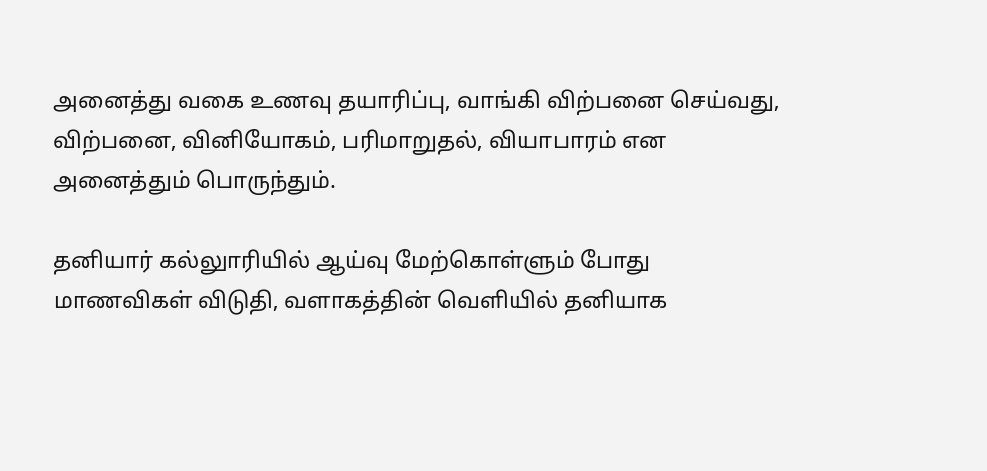அனைத்து வகை உணவு தயாரிப்பு, வாங்கி விற்பனை செய்வது, விற்பனை, வினியோகம், பரிமாறுதல், வியாபாரம் என அனைத்தும் பொருந்தும்.

தனியார் கல்லுாரியில் ஆய்வு மேற்கொள்ளும் போது மாணவிகள் விடுதி, வளாகத்தின் வெளியில் தனியாக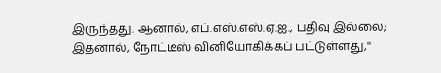இருந்தது. ஆனால், எப்.எஸ்.எஸ்.ஏ.ஐ., பதிவு இல்லை; இதனால், நோட்டீஸ் வினியோகிக்கப் பட்டுள்ளது,''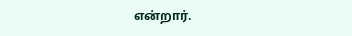என்றார்.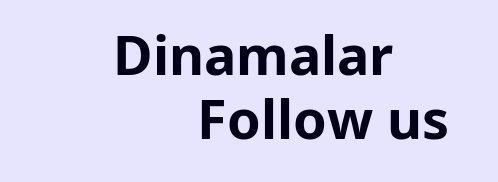Dinamalar
      Follow us